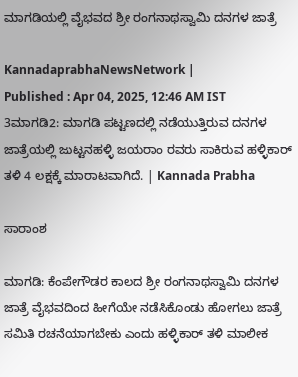ಮಾಗಡಿಯಲ್ಲಿ ವೈಭವದ ಶ್ರೀ ರಂಗನಾಥಸ್ವಾಮಿ ದನಗಳ ಜಾತ್ರೆ

KannadaprabhaNewsNetwork |
Published : Apr 04, 2025, 12:46 AM IST
3ಮಾಗಡಿ2: ಮಾಗಡಿ ಪಟ್ಟಣದಲ್ಲಿ ನಡೆಯುತ್ತಿರುವ ದನಗಳ ಜಾತ್ರೆಯಲ್ಲಿ ಜುಟ್ಟನಹಳ್ಳಿ ಜಯರಾಂ ರವರು ಸಾಕಿರುವ ಹಳ್ಳಿಕಾರ್ ತಳಿ 4 ಲಕ್ಷಕ್ಕೆ ಮಾರಾಟವಾಗಿದೆ. | Kannada Prabha

ಸಾರಾಂಶ

ಮಾಗಡಿ: ಕೆಂಪೇಗೌಡರ ಕಾಲದ ಶ್ರೀ ರಂಗನಾಥಸ್ವಾಮಿ ದನಗಳ ಜಾತ್ರೆ ವೈಭವದಿಂದ ಹೀಗೆಯೇ ನಡೆಸಿಕೊಂಡು ಹೋಗಲು ಜಾತ್ರೆ ಸಮಿತಿ ರಚನೆಯಾಗಬೇಕು ಎಂದು ಹಳ್ಳಿಕಾರ್ ತಳಿ ಮಾಲೀಕ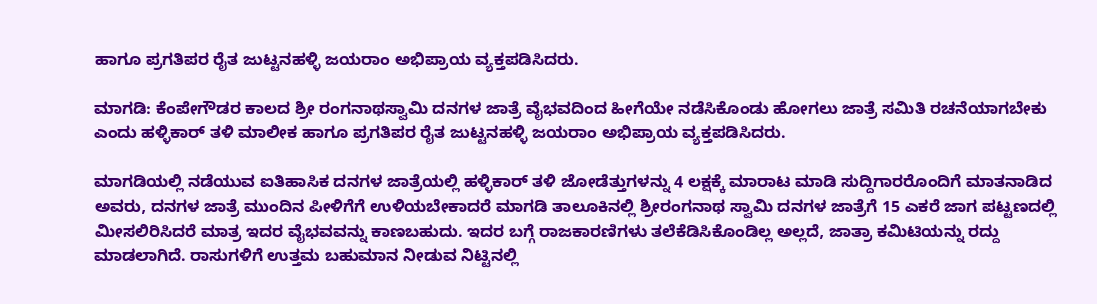ಹಾಗೂ ಪ್ರಗತಿಪರ ರೈತ ಜುಟ್ಟನಹಳ್ಳಿ ಜಯರಾಂ ಅಭಿಪ್ರಾಯ ವ್ಯಕ್ತಪಡಿಸಿದರು.

ಮಾಗಡಿ: ಕೆಂಪೇಗೌಡರ ಕಾಲದ ಶ್ರೀ ರಂಗನಾಥಸ್ವಾಮಿ ದನಗಳ ಜಾತ್ರೆ ವೈಭವದಿಂದ ಹೀಗೆಯೇ ನಡೆಸಿಕೊಂಡು ಹೋಗಲು ಜಾತ್ರೆ ಸಮಿತಿ ರಚನೆಯಾಗಬೇಕು ಎಂದು ಹಳ್ಳಿಕಾರ್ ತಳಿ ಮಾಲೀಕ ಹಾಗೂ ಪ್ರಗತಿಪರ ರೈತ ಜುಟ್ಟನಹಳ್ಳಿ ಜಯರಾಂ ಅಭಿಪ್ರಾಯ ವ್ಯಕ್ತಪಡಿಸಿದರು.

ಮಾಗಡಿಯಲ್ಲಿ ನಡೆಯುವ ಐತಿಹಾಸಿಕ ದನಗಳ ಜಾತ್ರೆಯಲ್ಲಿ ಹಳ್ಳಿಕಾರ್ ತಳಿ ಜೋಡೆತ್ತುಗಳನ್ನು 4 ಲಕ್ಷಕ್ಕೆ ಮಾರಾಟ ಮಾಡಿ ಸುದ್ದಿಗಾರರೊಂದಿಗೆ ಮಾತನಾಡಿದ ಅವರು, ದನಗಳ ಜಾತ್ರೆ ಮುಂದಿನ ಪೀಳಿಗೆಗೆ ಉಳಿಯಬೇಕಾದರೆ ಮಾಗಡಿ ತಾಲೂಕಿನಲ್ಲಿ ಶ್ರೀರಂಗನಾಥ ಸ್ವಾಮಿ ದನಗಳ ಜಾತ್ರೆಗೆ 15 ಎಕರೆ ಜಾಗ ಪಟ್ಟಣದಲ್ಲಿ ಮೀಸಲಿರಿಸಿದರೆ ಮಾತ್ರ ಇದರ ವೈಭವವನ್ನು ಕಾಣಬಹುದು. ಇದರ ಬಗ್ಗೆ ರಾಜಕಾರಣಿಗಳು ತಲೆಕೆಡಿಸಿಕೊಂಡಿಲ್ಲ ಅಲ್ಲದೆ, ಜಾತ್ರಾ ಕಮಿಟಿಯನ್ನು ರದ್ದು ಮಾಡಲಾಗಿದೆ. ರಾಸುಗಳಿಗೆ ಉತ್ತಮ ಬಹುಮಾನ ನೀಡುವ ನಿಟ್ಟಿನಲ್ಲಿ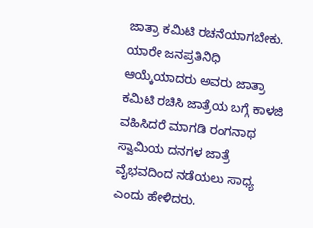ಜಾತ್ರಾ ಕಮಿಟಿ ರಚನೆಯಾಗಬೇಕು. ಯಾರೇ ಜನಪ್ರತಿನಿಧಿ ಆಯ್ಕೆಯಾದರು ಅವರು ಜಾತ್ರಾ ಕಮಿಟಿ ರಚಿಸಿ ಜಾತ್ರೆಯ ಬಗ್ಗೆ ಕಾಳಜಿ ವಹಿಸಿದರೆ ಮಾಗಡಿ ರಂಗನಾಥ ಸ್ವಾಮಿಯ ದನಗಳ ಜಾತ್ರೆ ವೈಭವದಿಂದ ನಡೆಯಲು ಸಾಧ್ಯ ಎಂದು ಹೇಳಿದರು.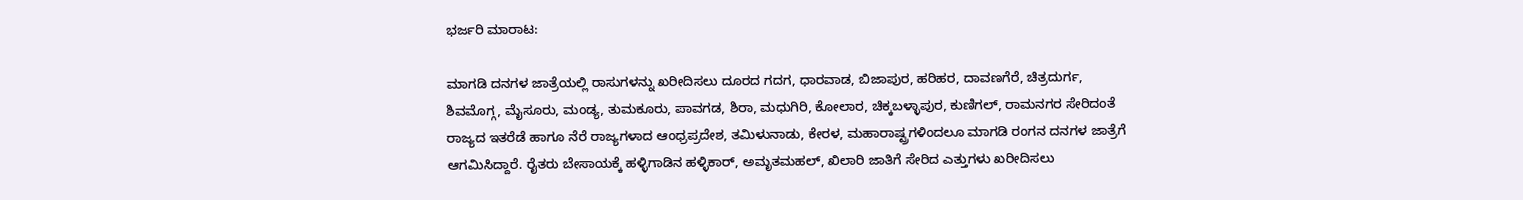ಭರ್ಜರಿ ಮಾರಾಟ:

ಮಾಗಡಿ ದನಗಳ ಜಾತ್ರೆಯಲ್ಲಿ ರಾಸುಗಳನ್ನು ಖರೀದಿಸಲು ದೂರದ ಗದಗ, ಧಾರವಾಡ, ಬಿಜಾಪುರ, ಹರಿಹರ, ದಾವಣಗೆರೆ, ಚಿತ್ರದುರ್ಗ, ಶಿವಮೊಗ್ಗ, ಮೈಸೂರು, ಮಂಡ್ಯ, ತುಮಕೂರು, ಪಾವಗಡ, ಶಿರಾ, ಮಧುಗಿರಿ, ಕೋಲಾರ, ಚಿಕ್ಕಬಳ್ಳಾಪುರ, ಕುಣಿಗಲ್, ರಾಮನಗರ ಸೇರಿದಂತೆ ರಾಜ್ಯದ ಇತರೆಡೆ ಹಾಗೂ ನೆರೆ ರಾಜ್ಯಗಳಾದ ಆಂಧ್ರಪ್ರದೇಶ, ತಮಿಳುನಾಡು, ಕೇರಳ, ಮಹಾರಾಷ್ಟ್ರಗಳಿಂದಲೂ ಮಾಗಡಿ ರಂಗನ ದನಗಳ ಜಾತ್ರೆಗೆ ಆಗಮಿಸಿದ್ದಾರೆ. ರೈತರು ಬೇಸಾಯಕ್ಕೆ ಹಳ್ಳಿಗಾಡಿನ ಹಳ್ಳಿಕಾರ್, ಅಮೃತಮಹಲ್, ಖಿಲಾರಿ ಜಾತಿಗೆ ಸೇರಿದ ಎತ್ತುಗಳು ಖರೀದಿಸಲು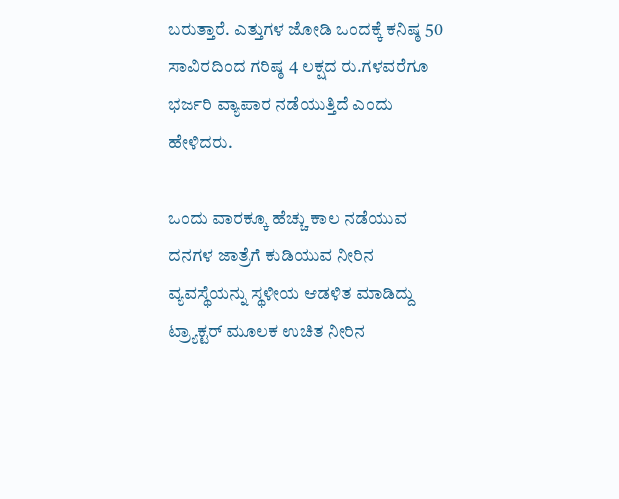ಬರುತ್ತಾರೆ. ಎತ್ತುಗಳ ಜೋಡಿ ಒಂದಕ್ಕೆ ಕನಿಷ್ಠ 50 ಸಾವಿರದಿಂದ ಗರಿಷ್ಠ 4 ಲಕ್ಷದ ರು.ಗಳವರೆಗೂ ಭರ್ಜರಿ ವ್ಯಾಪಾರ ನಡೆಯುತ್ತಿದೆ ಎಂದು ಹೇಳಿದರು.

ಒಂದು ವಾರಕ್ಕೂ ಹೆಚ್ಚು ಕಾಲ ನಡೆಯುವ ದನಗಳ ಜಾತ್ರೆಗೆ ಕುಡಿಯುವ ನೀರಿನ ವ್ಯವಸ್ಥೆಯನ್ನು ಸ್ಥಳೀಯ ಆಡಳಿತ ಮಾಡಿದ್ದು ಟ್ರ್ಯಾಕ್ಟರ್ ಮೂಲಕ ಉಚಿತ ನೀರಿನ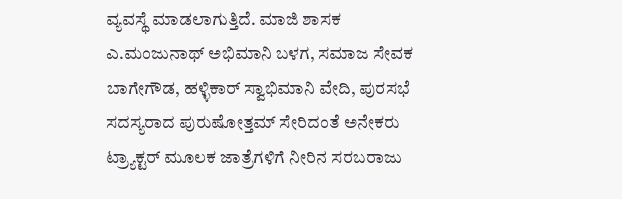ವ್ಯವಸ್ಥೆ ಮಾಡಲಾಗುತ್ತಿದೆ. ಮಾಜಿ ಶಾಸಕ ಎ.ಮಂಜುನಾಥ್ ಅಭಿಮಾನಿ ಬಳಗ, ಸಮಾಜ ಸೇವಕ ಬಾಗೇಗೌಡ, ಹಳ್ಳಿಕಾರ್ ಸ್ವಾಭಿಮಾನಿ ವೇದಿ, ಪುರಸಭೆ ಸದಸ್ಯರಾದ ಪುರುಷೋತ್ತಮ್ ಸೇರಿದಂತೆ ಅನೇಕರು ಟ್ರ್ಯಾಕ್ಟರ್ ಮೂಲಕ ಜಾತ್ರೆಗಳಿಗೆ ನೀರಿನ ಸರಬರಾಜು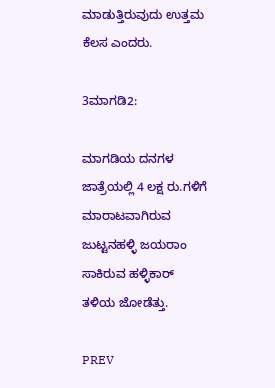ಮಾಡುತ್ತಿರುವುದು ಉತ್ತಮ ಕೆಲಸ ಎಂದರು.

3ಮಾಗಡಿ2:

ಮಾಗಡಿಯ ದನಗಳ ಜಾತ್ರೆಯಲ್ಲಿ 4 ಲಕ್ಷ ರು.ಗಳಿಗೆ ಮಾರಾಟವಾಗಿರುವ ಜುಟ್ಟನಹಳ್ಳಿ ಜಯರಾಂ ಸಾಕಿರುವ ಹಳ್ಳಿಕಾರ್ ತಳಿಯ ಜೋಡೆತ್ತು.

PREV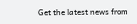Get the latest news from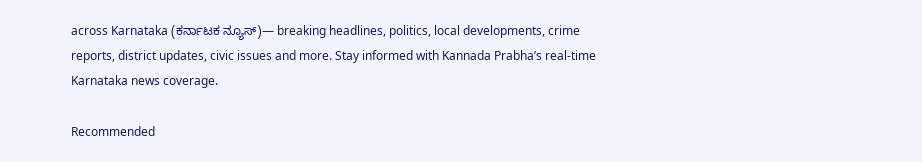across Karnataka (ಕರ್ನಾಟಕ ನ್ಯೂಸ್)— breaking headlines, politics, local developments, crime reports, district updates, civic issues and more. Stay informed with Kannada Prabha’s real‑time Karnataka news coverage.

Recommended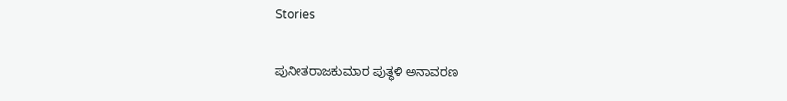Stories

ಪುನೀತರಾಜಕುಮಾರ ಪುತ್ಥಳಿ ಅನಾವರಣ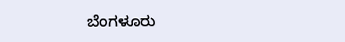ಬೆಂಗಳೂರು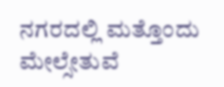ನಗರದಲ್ಲಿ ಮತ್ತೊಂದು ಮೇಲ್ಸೇತುವೆ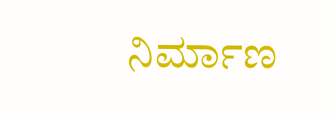ನಿರ್ಮಾಣ